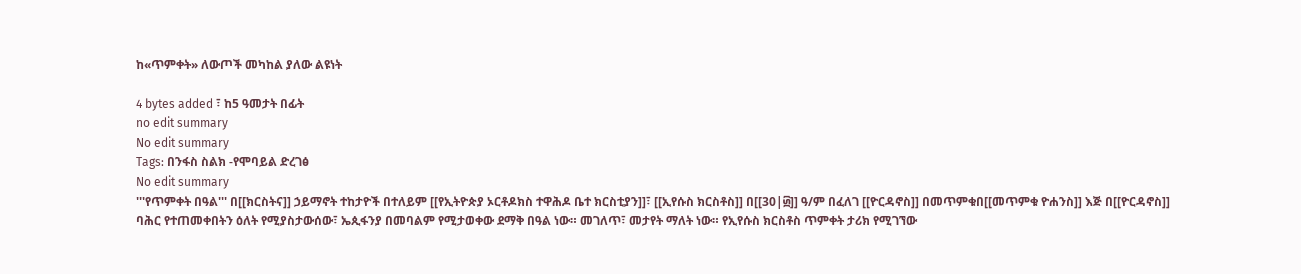ከ«ጥምቀት» ለውጦች መካከል ያለው ልዩነት

4 bytes added ፣ ከ5 ዓመታት በፊት
no edit summary
No edit summary
Tags: በንፋስ ስልክ -የሞባይል ድረገፅ
No edit summary
'''የጥምቀት በዓል''' በ[[ክርስትና]] ኃይማኖት ተከታዮች በተለይም [[የኢትዮጵያ ኦርቶዶክስ ተዋሕዶ ቤተ ክርስቲያን]]፣ [[ኢየሱስ ክርስቶስ]] በ[[30|፴]] ዓ/ም በፈለገ [[ዮርዳኖስ]] በመጥምቁበ[[መጥምቁ ዮሐንስ]] እጅ በ[[ዮርዳኖስ]] ባሕር የተጠመቀበትን ዕለት የሚያስታውሰው፣ ኤጲፋንያ በመባልም የሚታወቀው ደማቅ በዓል ነው። መገለጥ፣ መታየት ማለት ነው። የኢየሱስ ክርስቶስ ጥምቀት ታሪክ የሚገኘው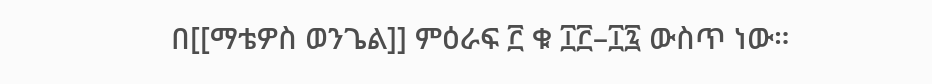በ[[ማቴዎስ ወንጌል]] ምዕራፍ ፫ ቁ ፲፫–፲፯ ውስጥ ነው።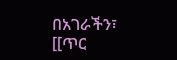በአገራችን፣ [[ጥር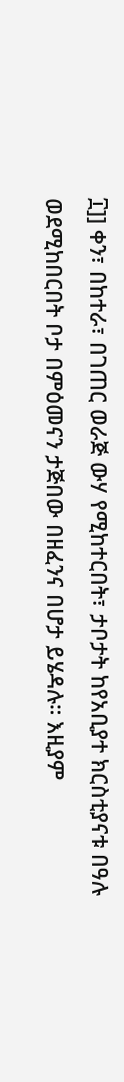፲]] ቀን፣ በከተራ፣ በገጠር ወራጅ ውሃ የሚከተርበት፣ ታቦታት ከየአቢያተ ክርስቲያናቱ በዓሉ ወደሚከበርበት ቦታ በምዕመናን ታጅበው በዘፈንና በሆታ ይሄዳሉ። እዚያም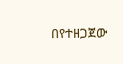በየተዘጋጀው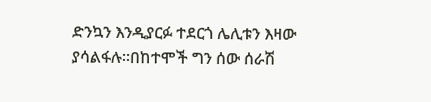ድንኳን እንዲያርፉ ተደርጎ ሌሊቱን እዛው ያሳልፋሉ።በከተሞች ግን ሰው ሰራሽ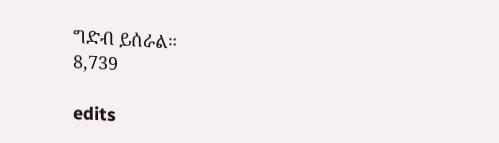ግድብ ይሰራል።
8,739

edits